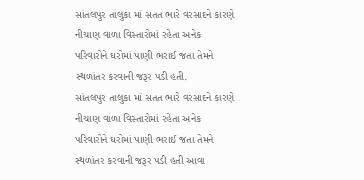સાંતલપુર તાલુકા માં સતત ભારે વરસાદને કારણે નીચાણ વાળા વિસ્તારોમાં રહેતા અનેક પરિવારોને ઘરોમાં પાણી ભરાઈ જતા તેમને સ્થળાંતર કરવાની જરૂર પડી હતી.
સાંતલપુર તાલુકા માં સતત ભારે વરસાદને કારણે નીચાણ વાળા વિસ્તારોમાં રહેતા અનેક પરિવારોને ઘરોમાં પાણી ભરાઈ જતા તેમને સ્થળાંતર કરવાની જરૂર પડી હતી આવા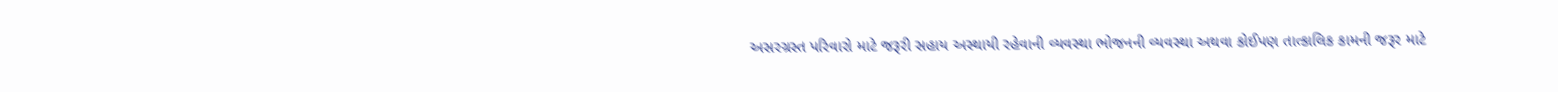અસરગ્રસ્ત પરિવારો માટે જરૂરી સહાય અસ્થાયી રહેવાની વ્યવસ્થા ભોજનની વ્યવસ્થા અથવા કોઈપણ તાત્કાલિક કામની જરૂર માટે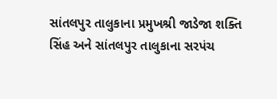સાંતલપુર તાલુકાના પ્રમુખશ્રી જાડેજા શક્તિ સિંહ અને સાંતલપુર તાલુકાના સરપંચ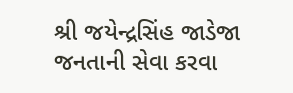શ્રી જયેન્દ્રસિંહ જાડેજા જનતાની સેવા કરવા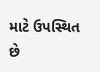માટે ઉપસ્થિત છે